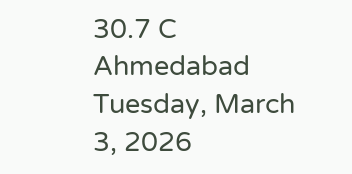30.7 C
Ahmedabad
Tuesday, March 3, 2026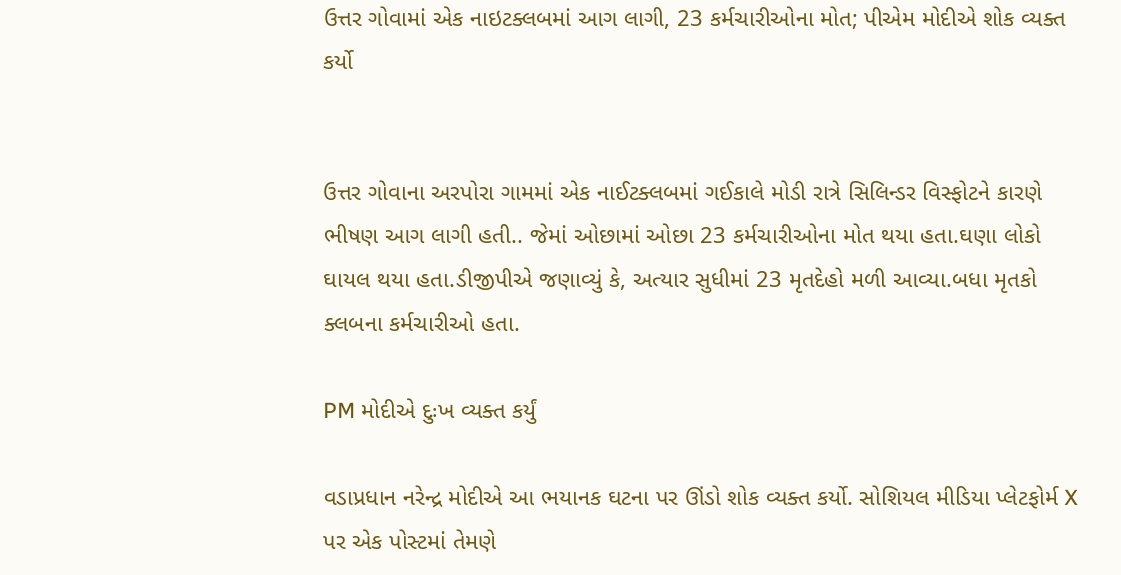ઉત્તર ગોવામાં એક નાઇટક્લબમાં આગ લાગી, 23 કર્મચારીઓના મોત; પીએમ મોદીએ શોક વ્યક્ત કર્યો


ઉત્તર ગોવાના અરપોરા ગામમાં એક નાઈટક્લબમાં ગઈકાલે મોડી રાત્રે સિલિન્ડર વિસ્ફોટને કારણે ભીષણ આગ લાગી હતી.. જેમાં ઓછામાં ઓછા 23 કર્મચારીઓના મોત થયા હતા.ઘણા લોકો ઘાયલ થયા હતા.ડીજીપીએ જણાવ્યું કે, અત્યાર સુધીમાં 23 મૃતદેહો મળી આવ્યા.બધા મૃતકો ક્લબના કર્મચારીઓ હતા.

PM મોદીએ દુઃખ વ્યક્ત કર્યું

વડાપ્રધાન નરેન્દ્ર મોદીએ આ ભયાનક ઘટના પર ઊંડો શોક વ્યક્ત કર્યો. સોશિયલ મીડિયા પ્લેટફોર્મ X પર એક પોસ્ટમાં તેમણે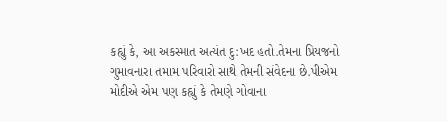કહ્યું કે, આ અકસ્માત અત્યંત દુ:ખદ હતો.તેમના પ્રિયજનો ગુમાવનારા તમામ પરિવારો સાથે તેમની સંવેદના છે.પીએમ મોદીએ એમ પણ કહ્યું કે તેમણે ગોવાના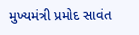મુખ્યમંત્રી પ્રમોદ સાવંત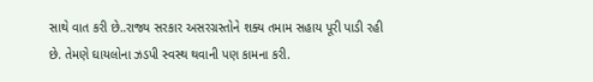સાથે વાત કરી છે..રાજ્ય સરકાર અસરગ્રસ્તોને શક્ય તમામ સહાય પૂરી પાડી રહી છે. તેમણે ઘાયલોના ઝડપી સ્વસ્થ થવાની પણ કામના કરી.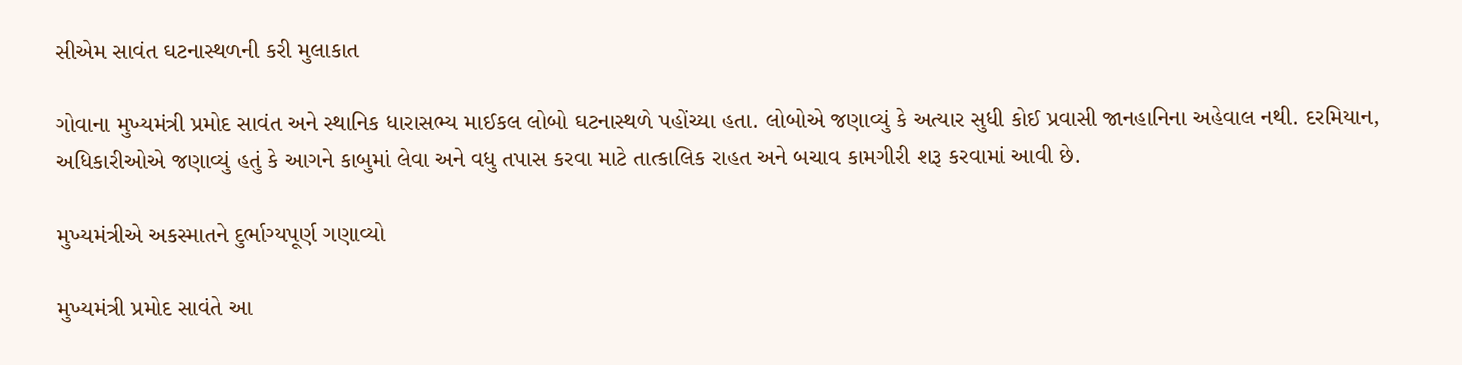સીએમ સાવંત ઘટનાસ્થળની કરી મુલાકાત

ગોવાના મુખ્યમંત્રી પ્રમોદ સાવંત અને સ્થાનિક ધારાસભ્ય માઈકલ લોબો ઘટનાસ્થળે પહોંચ્યા હતા. લોબોએ જણાવ્યું કે અત્યાર સુધી કોઈ પ્રવાસી જાનહાનિના અહેવાલ નથી. દરમિયાન, અધિકારીઓએ જણાવ્યું હતું કે આગને કાબુમાં લેવા અને વધુ તપાસ કરવા માટે તાત્કાલિક રાહત અને બચાવ કામગીરી શરૂ કરવામાં આવી છે.

મુખ્યમંત્રીએ અકસ્માતને દુર્ભાગ્યપૂર્ણ ગણાવ્યો

મુખ્યમંત્રી પ્રમોદ સાવંતે આ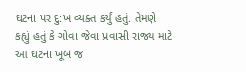ઘટના પર દુ:ખ વ્યક્ત કર્યું હતું. તેમણે કહ્યું હતું કે ગોવા જેવા પ્રવાસી રાજ્ય માટે આ ઘટના ખૂબ જ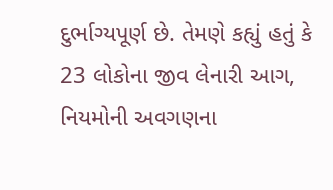દુર્ભાગ્યપૂર્ણ છે. તેમણે કહ્યું હતું કે 23 લોકોના જીવ લેનારી આગ, નિયમોની અવગણના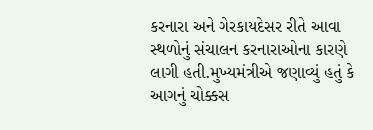કરનારા અને ગેરકાયદેસર રીતે આવા સ્થળોનું સંચાલન કરનારાઓના કારણે લાગી હતી.મુખ્યમંત્રીએ જણાવ્યું હતું કે આગનું ચોક્કસ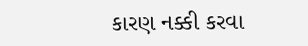કારણ નક્કી કરવા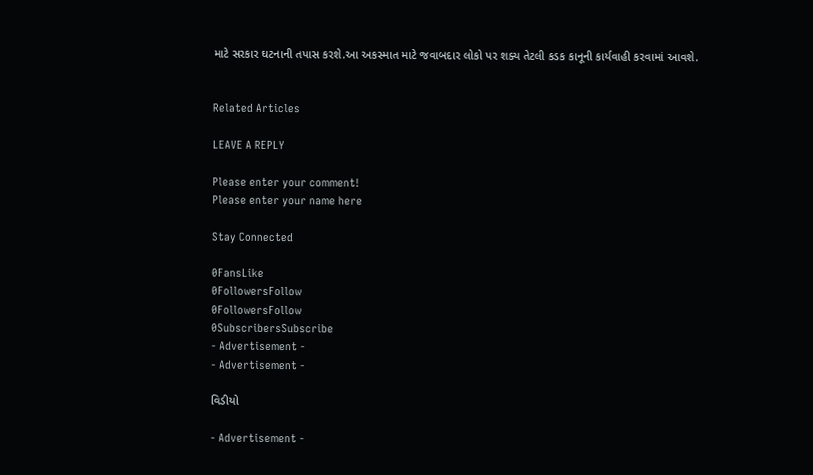માટે સરકાર ઘટનાની તપાસ કરશે.આ અકસ્માત માટે જવાબદાર લોકો પર શક્ય તેટલી કડક કાનૂની કાર્યવાહી કરવામાં આવશે.


Related Articles

LEAVE A REPLY

Please enter your comment!
Please enter your name here

Stay Connected

0FansLike
0FollowersFollow
0FollowersFollow
0SubscribersSubscribe
- Advertisement -
- Advertisement -

વિડીયો

- Advertisement -